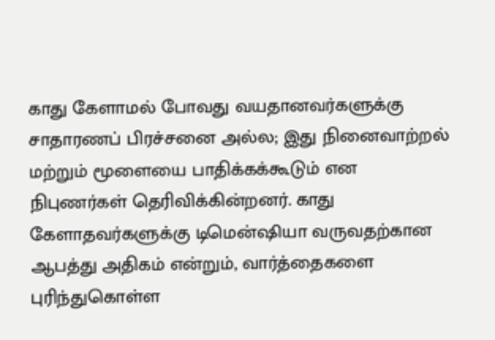காது கேளாமல் போவது வயதானவர்களுக்கு சாதாரணப் பிரச்சனை அல்ல; இது நினைவாற்றல் மற்றும் மூளையை பாதிக்கக்கூடும் என நிபுணர்கள் தெரிவிக்கின்றனர். காது கேளாதவர்களுக்கு டிமென்ஷியா வருவதற்கான ஆபத்து அதிகம் என்றும், வார்த்தைகளை புரிந்துகொள்ள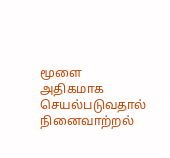மூளை அதிகமாக செயல்படுவதால் நினைவாற்றல்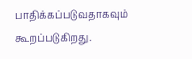பாதிக்கப்படுவதாகவும் கூறப்படுகிறது.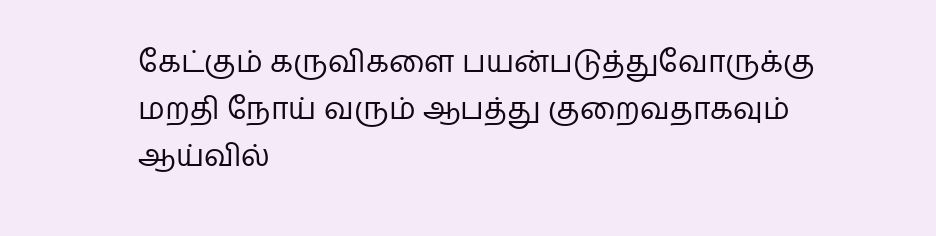கேட்கும் கருவிகளை பயன்படுத்துவோருக்கு மறதி நோய் வரும் ஆபத்து குறைவதாகவும் ஆய்வில்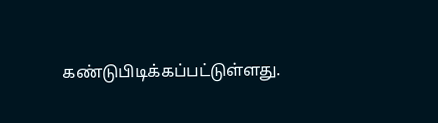கண்டுபிடிக்கப்பட்டுள்ளது.